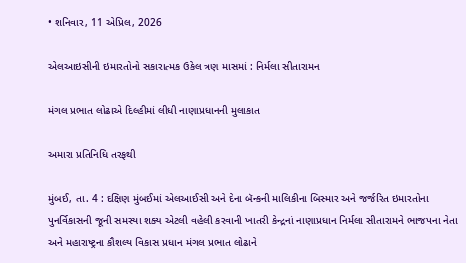• શનિવાર, 11 એપ્રિલ, 2026

એલઆઇસીની ઇમારતોનો સકારાત્મક ઉકેલ ત્રણ માસમાં : નિર્મલા સીતારામન

મંગલ પ્રભાત લોઢાએ દિલ્હીમાં લીધી નાણાપ્રધાનની મુલાકાત

અમારા પ્રતિનિધિ તરફથી

મુંબઈ, તા. 4 : દક્ષિણ મુંબઈમાં એલઆઈસી અને દેના બૅન્કની માલિકીના બિસ્માર અને જર્જરિત ઇમારતોના પુનર્વિકાસની જૂની સમસ્યા શક્ય એટલી વહેલી કરવાની ખાતરી કેન્દ્રનાં નાણાપ્રધાન નિર્મલા સીતારામને ભાજપના નેતા અને મહારાષ્ટ્રના કૌશલ્ય વિકાસ પ્રધાન મંગલ પ્રભાત લોઢાને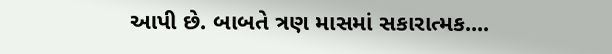આપી છે. બાબતે ત્રણ માસમાં સકારાત્મક....